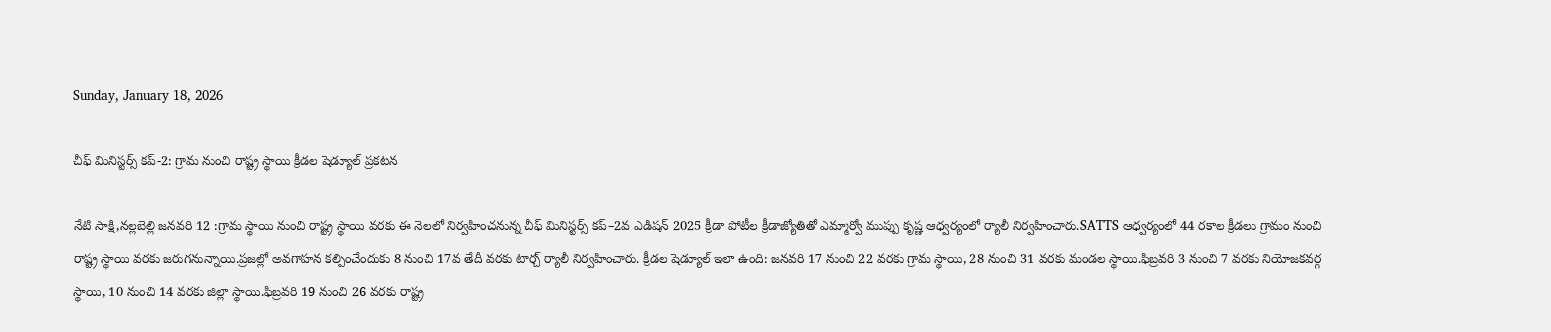Sunday, January 18, 2026

చీఫ్ మినిస్టర్స్ కప్-2: గ్రామ నుంచి రాష్ట్ర స్థాయి క్రీడల షెడ్యూల్ ప్రకటన

నేటి సాక్షి,నల్లబెల్లి జనవరి 12 :గ్రామ స్థాయి నుంచి రాష్ట్ర స్థాయి వరకు ఈ నెలలో నిర్వహించనున్న చీఫ్ మినిస్టర్స్ కప్–2వ ఎడిషన్ 2025 క్రీడా పోటీల క్రీడాజ్యోతితో ఎమ్మార్వో ముప్పు కృష్ణ ఆధ్వర్యంలో ర్యాలీ నిర్వహించారు.SATTS ఆధ్వర్యంలో 44 రకాల క్రీడలు గ్రామం నుంచి రాష్ట్ర స్థాయి వరకు జరుగనున్నాయి.ప్రజల్లో అవగాహన కల్పించేందుకు 8 నుంచి 17వ తేదీ వరకు టార్చ్ ర్యాలీ నిర్వహించారు. క్రీడల షెడ్యూల్ ఇలా ఉంది: జనవరి 17 నుంచి 22 వరకు గ్రామ స్థాయి, 28 నుంచి 31 వరకు మండల స్థాయి.ఫిబ్రవరి 3 నుంచి 7 వరకు నియోజకవర్గ స్థాయి, 10 నుంచి 14 వరకు జిల్లా స్థాయి.ఫిబ్రవరి 19 నుంచి 26 వరకు రాష్ట్ర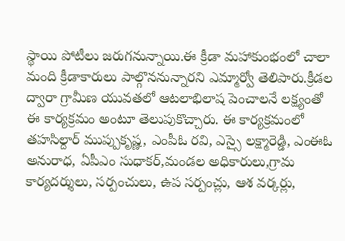స్థాయి పోటీలు జరుగనున్నాయి.ఈ క్రీడా మహాకుంభంలో చాలా మంది క్రీడాకారులు పాల్గొననున్నారని ఎమ్మార్వో తెలిపారు.క్రీడల ద్వారా గ్రామీణ యువతలో ఆటలాభిలాష పెంచాలనే లక్ష్యంతో ఈ కార్యక్రమం అంటూ తెలుపుకొచ్చారు. ఈ కార్యక్రమంలో తహసిల్దార్ ముప్పుకృష్ణ, ఎంపీఓ రవి, ఎస్సై లక్ష్మారెడ్డి, ఎంఈఓ అనురాధ, ఏపీఎం సుధాకర్,మండల అధికారులు,గ్రామ కార్యదర్శులు, సర్పంచులు, ఉప సర్పంచ్లు, ఆశ వర్కర్లు,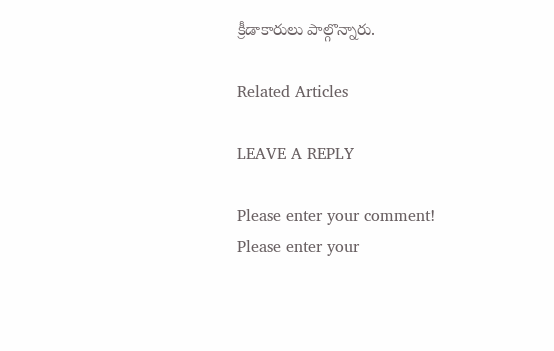క్రీడాకారులు పాల్గొన్నారు.

Related Articles

LEAVE A REPLY

Please enter your comment!
Please enter your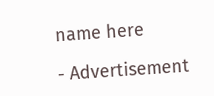name here

- Advertisement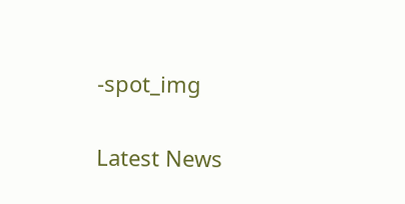-spot_img

Latest News